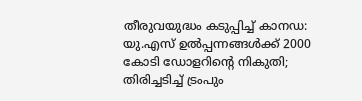തീരുവയുദ്ധം കടുപ്പിച്ച് കാനഡ: യു.എസ് ഉല്‍പ്പന്നങ്ങള്‍ക്ക് 2000 കോടി ഡോളറിന്റെ നികുതി; തിരിച്ചടിച്ച് ട്രംപും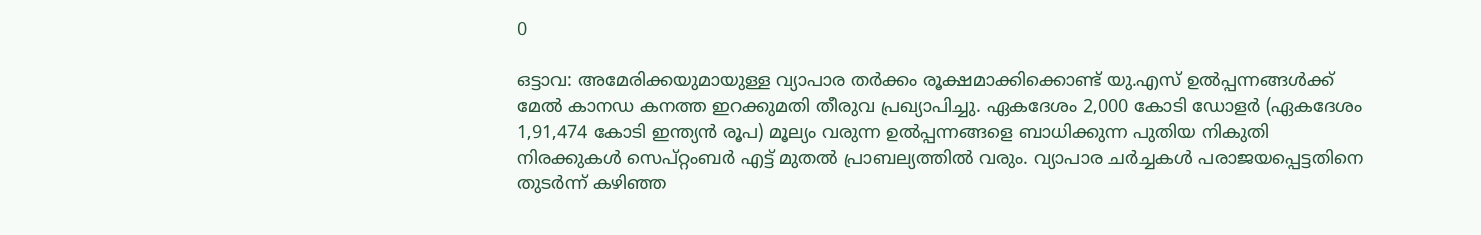0

ഒട്ടാവ: അമേരിക്കയുമായുള്ള വ്യാപാര തര്‍ക്കം രൂക്ഷമാക്കിക്കൊണ്ട് യു.എസ് ഉല്‍പ്പന്നങ്ങള്‍ക്ക് മേല്‍ കാനഡ കനത്ത ഇറക്കുമതി തീരുവ പ്രഖ്യാപിച്ചു. ഏകദേശം 2,000 കോടി ഡോളര്‍ (ഏകദേശം 1,91,474 കോടി ഇന്ത്യന്‍ രൂപ) മൂല്യം വരുന്ന ഉല്‍പ്പന്നങ്ങളെ ബാധിക്കുന്ന പുതിയ നികുതി നിരക്കുകള്‍ സെപ്റ്റംബര്‍ എട്ട് മുതല്‍ പ്രാബല്യത്തില്‍ വരും. വ്യാപാര ചര്‍ച്ചകള്‍ പരാജയപ്പെട്ടതിനെ തുടര്‍ന്ന് കഴിഞ്ഞ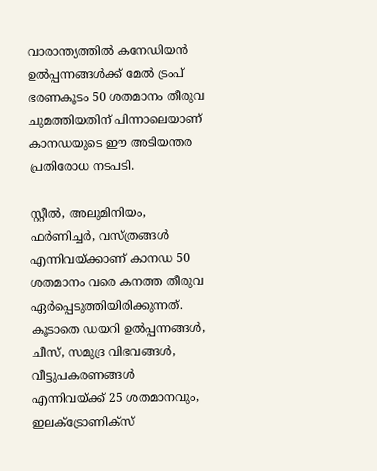വാരാന്ത്യത്തില്‍ കനേഡിയന്‍ ഉല്‍പ്പന്നങ്ങള്‍ക്ക് മേല്‍ ട്രംപ് ഭരണകൂടം 50 ശതമാനം തീരുവ ചുമത്തിയതിന് പിന്നാലെയാണ് കാനഡയുടെ ഈ അടിയന്തര പ്രതിരോധ നടപടി.

സ്റ്റീല്‍, അലുമിനിയം, ഫര്‍ണിച്ചര്‍, വസ്ത്രങ്ങള്‍ എന്നിവയ്ക്കാണ് കാനഡ 50 ശതമാനം വരെ കനത്ത തീരുവ ഏര്‍പ്പെടുത്തിയിരിക്കുന്നത്. കൂടാതെ ഡയറി ഉല്‍പ്പന്നങ്ങള്‍, ചീസ്, സമുദ്ര വിഭവങ്ങള്‍, വീട്ടുപകരണങ്ങള്‍ എന്നിവയ്ക്ക് 25 ശതമാനവും, ഇലക്ട്രോണിക്‌സ്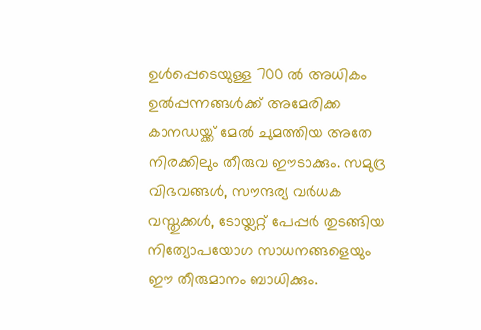ഉള്‍പ്പെടെയുള്ള 700 ല്‍ അധികം ഉല്‍പ്പന്നങ്ങള്‍ക്ക് അമേരിക്ക കാനഡയ്ക്ക് മേല്‍ ചുമത്തിയ അതേ നിരക്കിലും തീരുവ ഈടാക്കും. സമുദ്ര വിഭവങ്ങള്‍, സൗന്ദര്യ വര്‍ധക വസ്തുക്കള്‍, ടോയ്ലറ്റ് പേപ്പര്‍ തുടങ്ങിയ നിത്യോപയോഗ സാധനങ്ങളെയും ഈ തീരുമാനം ബാധിക്കും.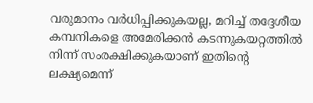വരുമാനം വര്‍ധിപ്പിക്കുകയല്ല, മറിച്ച് തദ്ദേശീയ കമ്പനികളെ അമേരിക്കന്‍ കടന്നുകയറ്റത്തില്‍ നിന്ന് സംരക്ഷിക്കുകയാണ് ഇതിന്റെ ലക്ഷ്യമെന്ന്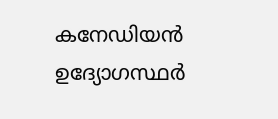കനേഡിയന്‍ ഉദ്യോഗസ്ഥര്‍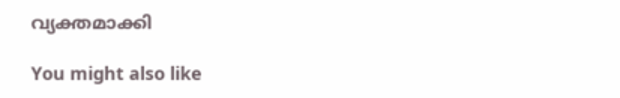വ്യക്തമാക്കി

You might also like